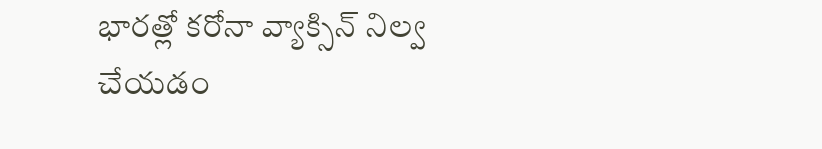భారత్లో కరోనా వ్యాక్సిన్ నిల్వ చేయడం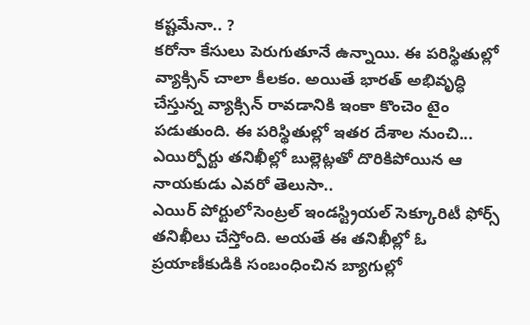కష్టమేనా.. ?
కరోనా కేసులు పెరుగుతూనే ఉన్నాయి. ఈ పరిస్థితుల్లో వ్యాక్సిన్ చాలా కీలకం. అయితే భారత్ అభివృద్ధి చేస్తున్న వ్యాక్సిన్ రావడానికి ఇంకా కొంచెం టైం పడుతుంది. ఈ పరిస్థితుల్లో ఇతర దేశాల నుంచి...
ఎయిర్పోర్టు తనిఖీల్లో బుల్లెట్లతో దొరికిపోయిన ఆ నాయకుడు ఎవరో తెలుసా..
ఎయిర్ పోర్టులోసెంట్రల్ ఇండస్ట్రియల్ సెక్కూరిటీ ఫోర్స్ తనిఖీలు చేస్తోంది. అయతే ఈ తనిఖీల్లో ఓ ప్రయాణీకుడికి సంబంధించిన బ్యాగుల్లో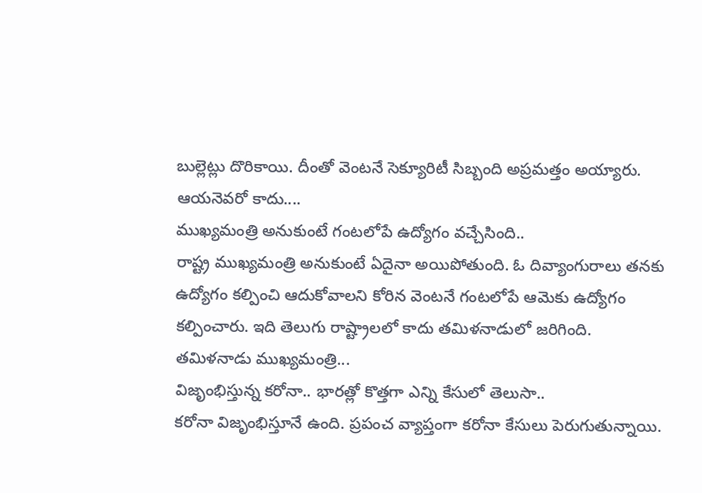బుల్లెట్లు దొరికాయి. దీంతో వెంటనే సెక్యూరిటీ సిబ్బంది అప్రమత్తం అయ్యారు. ఆయనెవరో కాదు....
ముఖ్యమంత్రి అనుకుంటే గంటలోపే ఉద్యోగం వచ్చేసింది..
రాష్ట్ర ముఖ్యమంత్రి అనుకుంటే ఏదైనా అయిపోతుంది. ఓ దివ్యాంగురాలు తనకు ఉద్యోగం కల్పించి ఆదుకోవాలని కోరిన వెంటనే గంటలోపే ఆమెకు ఉద్యోగం కల్పించారు. ఇది తెలుగు రాష్ట్రాలలో కాదు తమిళనాడులో జరిగింది.
తమిళనాడు ముఖ్యమంత్రి...
విజృంభిస్తున్న కరోనా.. భారత్లో కొత్తగా ఎన్ని కేసులో తెలుసా..
కరోనా విజృంభిస్తూనే ఉంది. ప్రపంచ వ్యాప్తంగా కరోనా కేసులు పెరుగుతున్నాయి.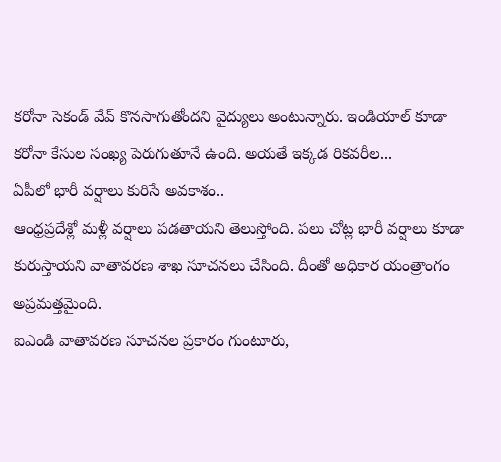కరోనా సెకండ్ వేవ్ కొనసాగుతోందని వైద్యులు అంటున్నారు. ఇండియాల్ కూడా కరోనా కేసుల సంఖ్య పెరుగుతూనే ఉంది. అయతే ఇక్కడ రికవరీల...
ఏపీలో భారీ వర్షాలు కురిసే అవకాశం..
ఆంధ్రప్రదేశ్లో మళ్లీ వర్షాలు పడతాయని తెలుస్తోంది. పలు చోట్ల భారీ వర్షాలు కూడా కురుస్తాయని వాతావరణ శాఖ సూచనలు చేసింది. దీంతో అధికార యంత్రాంగం అప్రమత్తమైంది.
ఐఎండి వాతావరణ సూచనల ప్రకారం గుంటూరు,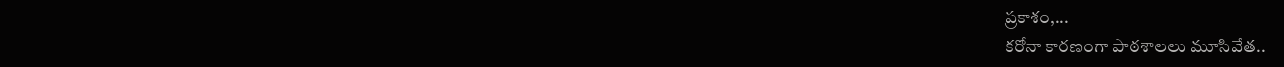ప్రకాశం,...
కరోనా కారణంగా పాఠశాలలు మూసివేత..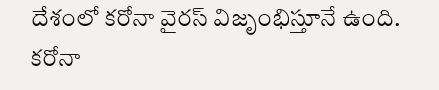దేశంలో కరోనా వైరస్ విజృంభిస్తూనే ఉంది. కరోనా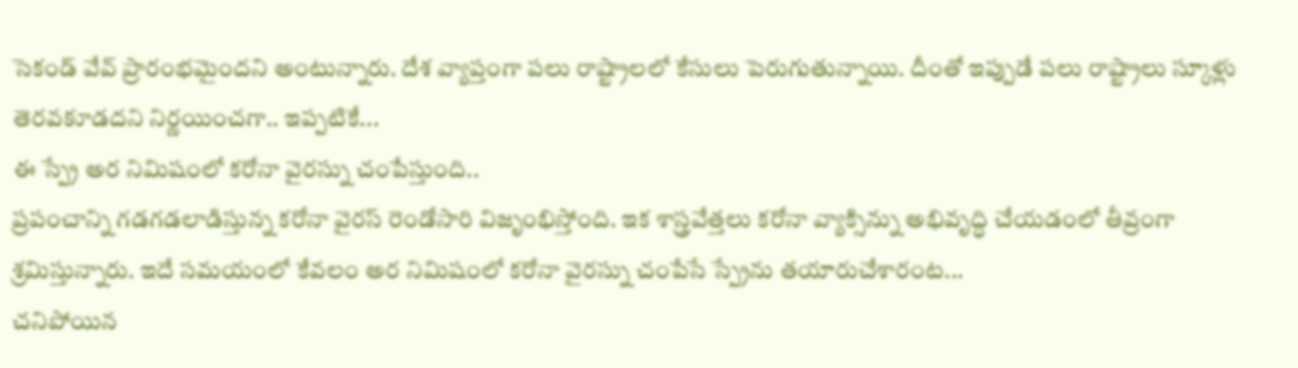సెకండ్ వేవ్ ప్రారంభమైందని అంటున్నారు. దేశ వ్యాప్తంగా పలు రాష్ట్రాలలో కేసులు పెరుగుతున్నాయి. దీంతో ఇప్పుడే పలు రాష్ట్రాలు స్కూళ్లు తెరవకూడదని నిర్ణయించగా.. ఇప్పటికే...
ఈ స్ప్రే అర నిమిషంలో కరోనా వైరస్ను చంపేస్తుంది..
ప్రపంచాన్ని గడగడలాడిస్తున్న కరోనా వైరస్ రెండోసారి విజృంభిస్తోంది. ఇక శాస్త్రవేత్తలు కరోనా వ్యాక్సిన్ను అభివృద్ధి చేయడంలో తీవ్రంగా శ్రమిస్తున్నారు. ఇదే సమయంలో కేవలం అర నిమిషంలో కరోనా వైరస్ను చంపేసే స్ప్రేను తయారుచేశారంట...
చనిపోయిన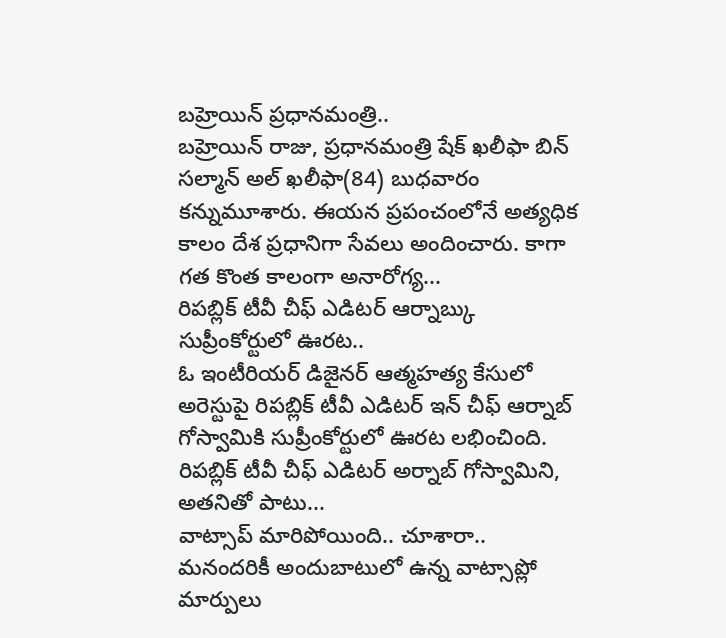బహ్రెయిన్ ప్రధానమంత్రి..
బహ్రెయిన్ రాజు, ప్రధానమంత్రి షేక్ ఖలీఫా బిన్ సల్మాన్ అల్ ఖలీఫా(84) బుధవారం కన్నుమూశారు. ఈయన ప్రపంచంలోనే అత్యధిక కాలం దేశ ప్రధానిగా సేవలు అందించారు. కాగా గత కొంత కాలంగా అనారోగ్య...
రిపబ్లిక్ టీవీ చీఫ్ ఎడిటర్ ఆర్నాబ్కు సుప్రీంకోర్టులో ఊరట..
ఓ ఇంటీరియర్ డిజైనర్ ఆత్మహత్య కేసులో అరెస్టుపై రిపబ్లిక్ టీవీ ఎడిటర్ ఇన్ చీఫ్ ఆర్నాబ్ గోస్వామికి సుప్రీంకోర్టులో ఊరట లభించింది. రిపబ్లిక్ టీవీ చీఫ్ ఎడిటర్ అర్నాబ్ గోస్వామిని, అతనితో పాటు...
వాట్సాప్ మారిపోయింది.. చూశారా..
మనందరికీ అందుబాటులో ఉన్న వాట్సాప్లో మార్పులు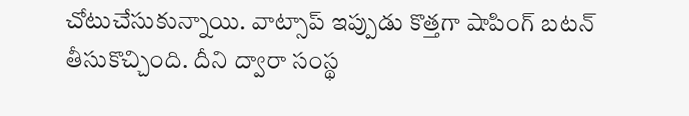చోటుచేసుకున్నాయి. వాట్సాప్ ఇప్పుడు కొత్తగా షాపింగ్ బటన్ తీసుకొచ్చింది. దీని ద్వారా సంస్థ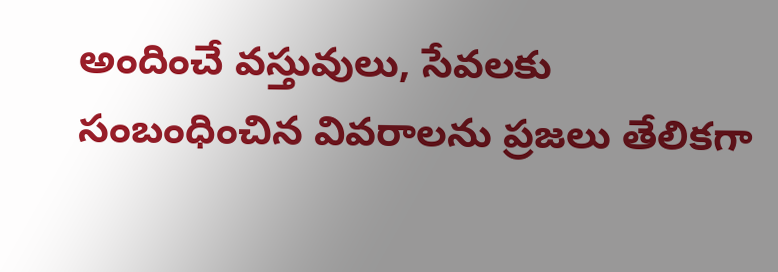అందించే వస్తువులు, సేవలకు సంబంధించిన వివరాలను ప్రజలు తేలికగా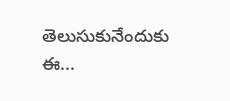తెలుసుకునేందుకు ఈ...